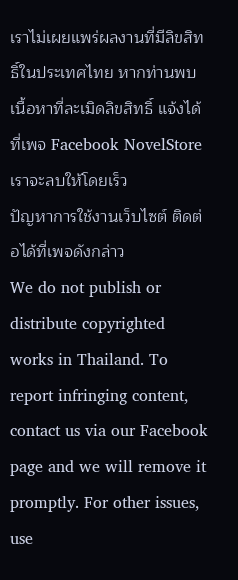เราไม่เผยแพร่ผลงานที่มีลิขสิทธิ์ในประเทศไทย หากท่านพบเนื้อหาที่ละเมิดลิขสิทธิ์ แจ้งได้ที่เพจ Facebook NovelStore เราจะลบให้โดยเร็ว
ปัญหาการใช้งานเว็บไซต์ ติดต่อได้ที่เพจดังกล่าว
We do not publish or distribute copyrighted works in Thailand. To report infringing content, contact us via our Facebook page and we will remove it promptly. For other issues, use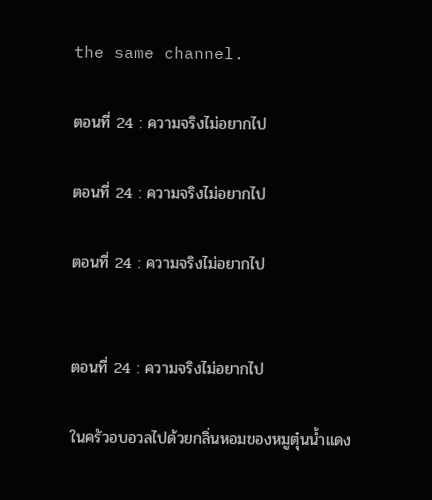the same channel.

ตอนที่ 24 : ความจริงไม่อยากไป

ตอนที่ 24 : ความจริงไม่อยากไป

ตอนที่ 24 : ความจริงไม่อยากไป


ตอนที่ 24 : ความจริงไม่อยากไป

ในครัวอบอวลไปด้วยกลิ่นหอมของหมูตุ๋นน้ำแดง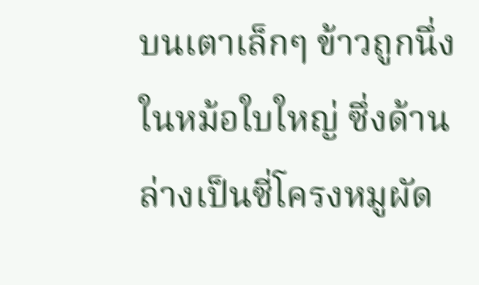บนเตาเล็กๆ ข้าวถูกนึ่งในหม้อใบใหญ่ ซึ่งด้านล่างเป็นซี่โครงหมูผัด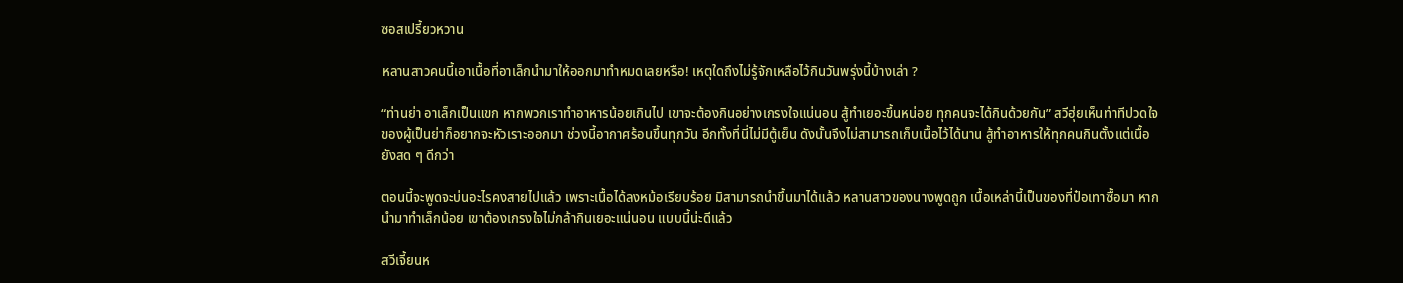ซอสเปรี้ยวหวาน

หลานสาวคนนี้เอาเนื้อที่อาเล็กนำมาให้ออกมาทำหมดเลยหรือ! เหตุใดถึงไม่รู้จักเหลือไว้กินวันพรุ่งนี้บ้างเล่า ?

“ท่านย่า อาเล็กเป็นแขก หากพวกเราทำอาหารน้อยเกินไป เขาจะต้องกินอย่างเกรงใจแน่นอน สู้ทำเยอะขึ้นหน่อย ทุกคนจะได้กินด้วยกัน” สวีฮุ่ยเห็นท่าทีปวดใจของผู้เป็นย่าก็อยากจะหัวเราะออกมา ช่วงนี้อากาศร้อนขึ้นทุกวัน อีกทั้งที่นี่ไม่มีตู้เย็น ดังนั้นจึงไม่สามารถเก็บเนื้อไว้ได้นาน สู้ทำอาหารให้ทุกคนกินตั้งแต่เนื้อยังสด ๆ ดีกว่า

ตอนนี้จะพูดจะบ่นอะไรคงสายไปแล้ว เพราะเนื้อได้ลงหม้อเรียบร้อย มิสามารถนำขึ้นมาได้แล้ว หลานสาวของนางพูดถูก เนื้อเหล่านี้เป็นของที่ป๋อเทาซื้อมา หากนำมาทำเล็กน้อย เขาต้องเกรงใจไม่กล้ากินเยอะแน่นอน แบบนี้น่ะดีแล้ว

สวีเจี้ยนห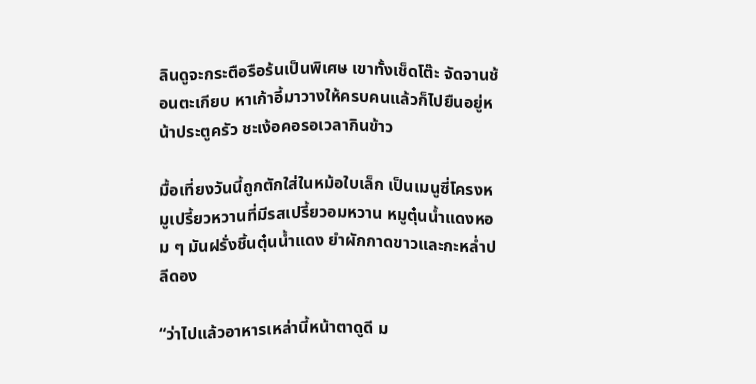ลินดูจะกระตือรือร้นเป็นพิเศษ เขาทั้งเช็ดโต๊ะ จัดจานช้อนตะเกียบ หาเก้าอี้มาวางให้ครบคนแล้วก็ไปยืนอยู่หน้าประตูครัว ชะเง้อคอรอเวลากินข้าว

มื้อเที่ยงวันนี้ถูกตักใส่ในหม้อใบเล็ก เป็นเมนูซี่โครงหมูเปรี้ยวหวานที่มีรสเปรี้ยวอมหวาน หมูตุ๋นน้ำแดงหอม ๆ มันฝรั่งชิ้นตุ๋นน้ำแดง ยำผักกาดขาวและกะหล่ำปลีดอง

“ว่าไปแล้วอาหารเหล่านี้หน้าตาดูดี ม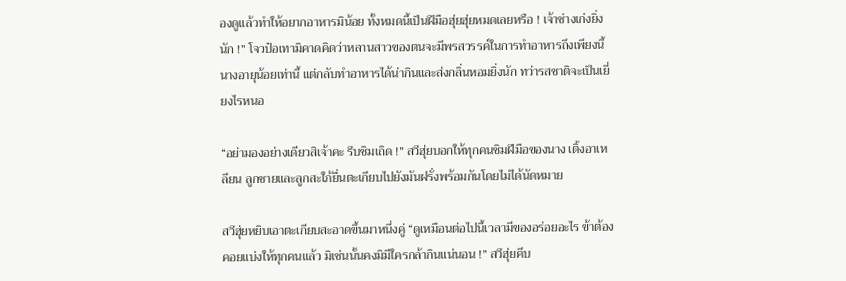องดูแล้วทำให้อยากอาหารมิน้อย ทั้งหมดนี้เป็นฝีมือฮุ่ยฮุ่ยหมดเลยหรือ ! เจ้าช่างเก่งยิ่งนัก !” โจวป๋อเทามิคาดคิดว่าหลานสาวของตนจะมีพรสวรรค์ในการทำอาหารถึงเพียงนี้ นางอายุน้อยเท่านี้ แต่กลับทำอาหารได้น่ากินและส่งกลิ่นหอมยิ่งนัก ทว่ารสชาติจะเป็นเยี่ยงไรหนอ

“อย่ามองอย่างเดียวสิเจ้าคะ รีบชิมเถิด !” สวีฮุ่ยบอกให้ทุกคนชิมฝีมือของนาง เติ้งอาเหลียน ลูกชายและลูกสะใภ้ยื่นตะเกียบไปยังมันฝรั่งพร้อมกันโดยไม่ได้นัดหมาย

สวีฮุ่ยหยิบเอาตะเกียบสะอาดขึ้นมาหนึ่งคู่ “ดูเหมือนต่อไปนี้เวลามีของอร่อยอะไร ข้าต้องคอยแบ่งให้ทุกคนแล้ว มิเช่นนั้นคงมิมีใครกล้ากินแน่นอน !” สวีฮุ่ยคีบ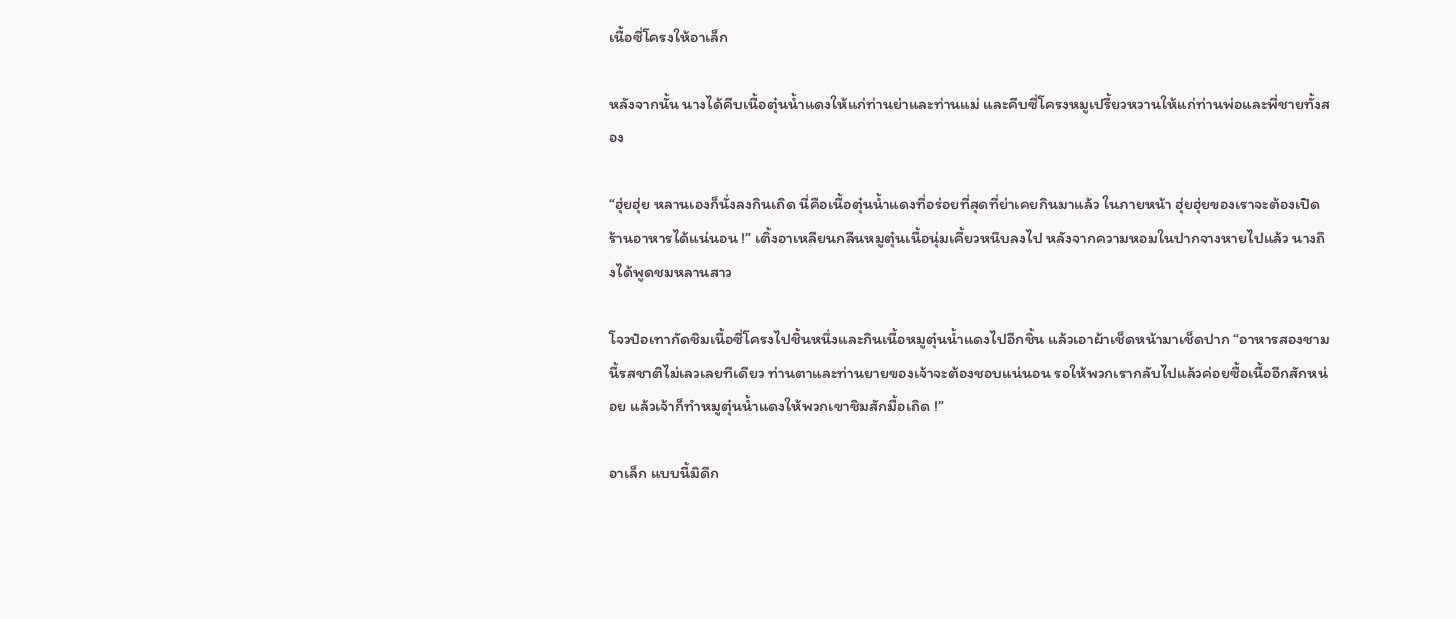เนื้อซี่โครงให้อาเล็ก

หลังจากนั้น นางได้คีบเนื้อตุ๋นน้ำแดงให้แก่ท่านย่าและท่านแม่ และคีบซี่โครงหมูเปรี้ยวหวานให้แก่ท่านพ่อและพี่ชายทั้งสอง

“ฮุ่ยฮุ่ย หลานเองก็นั่งลงกินเถิด นี่คือเนื้อตุ๋นน้ำแดงที่อร่อยที่สุดที่ย่าเคยกินมาแล้ว ในภายหน้า ฮุ่ยฮุ่ยของเราจะต้องเปิดร้านอาหารได้แน่นอน !” เติ้งอาเหลียนกลืนหมูตุ๋นเนื้อนุ่มเคี้ยวหนึบลงไป หลังจากความหอมในปากจางหายไปแล้ว นางถึงได้พูดชมหลานสาว

โจวป๋อเทากัดชิมเนื้อซี่โครงไปชิ้นหนึ่งและกินเนื้อหมูตุ๋นน้ำแดงไปอีกชิ้น แล้วเอาผ้าเช็ดหน้ามาเช็ดปาก “อาหารสองชามนี้รสชาติไม่เลวเลยทีเดียว ท่านตาและท่านยายของเจ้าจะต้องชอบแน่นอน รอให้พวกเรากลับไปแล้วค่อยซื้อเนื้ออีกสักหน่อย แล้วเจ้าก็ทำหมูตุ๋นน้ำแดงให้พวกเขาชิมสักมื้อเถิด !”

อาเล็ก แบบนี้มิดีก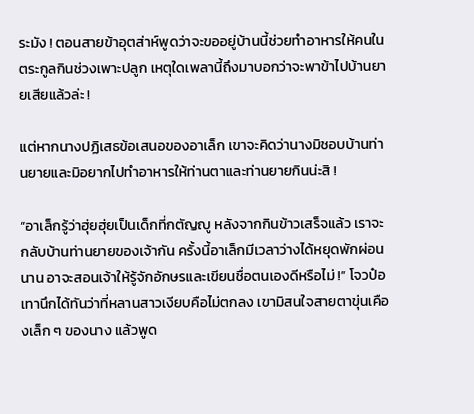ระมัง ! ตอนสายข้าอุตส่าห์พูดว่าจะขออยู่บ้านนี้ช่วยทำอาหารให้คนในตระกูลกินช่วงเพาะปลูก เหตุใดเพลานี้ถึงมาบอกว่าจะพาข้าไปบ้านยายเสียแล้วล่ะ !

แต่หากนางปฏิเสธข้อเสนอของอาเล็ก เขาจะคิดว่านางมิชอบบ้านท่านยายและมิอยากไปทำอาหารให้ท่านตาและท่านยายกินน่ะสิ !

“อาเล็กรู้ว่าฮุ่ยฮุ่ยเป็นเด็กที่กตัญญู หลังจากกินข้าวเสร็จแล้ว เราจะกลับบ้านท่านยายของเจ้ากัน ครั้งนี้อาเล็กมีเวลาว่างได้หยุดพักผ่อนนาน อาจะสอนเจ้าให้รู้จักอักษรและเขียนชื่อตนเองดีหรือไม่ !” โจวป๋อเทานึกได้ทันว่าที่หลานสาวเงียบคือไม่ตกลง เขามิสนใจสายตาขุ่นเคืองเล็ก ๆ ของนาง แล้วพูด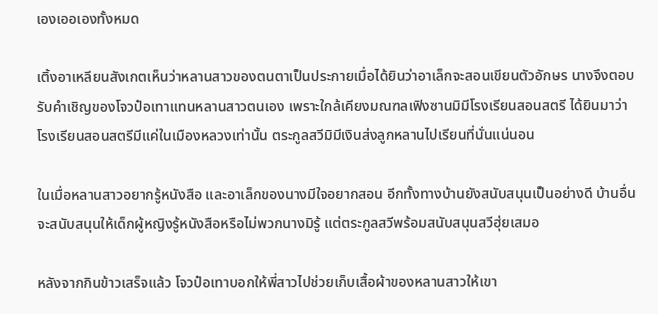เองเออเองทั้งหมด

เติ้งอาเหลียนสังเกตเห็นว่าหลานสาวของตนตาเป็นประกายเมื่อได้ยินว่าอาเล็กจะสอนเขียนตัวอักษร นางจึงตอบรับคำเชิญของโจวป๋อเทาแทนหลานสาวตนเอง เพราะใกล้เคียงมณฑลเฟิงซานมิมีโรงเรียนสอนสตรี ได้ยินมาว่าโรงเรียนสอนสตรีมีแค่ในเมืองหลวงเท่านั้น ตระกูลสวีมิมีเงินส่งลูกหลานไปเรียนที่นั่นแน่นอน

ในเมื่อหลานสาวอยากรู้หนังสือ และอาเล็กของนางมีใจอยากสอน อีกทั้งทางบ้านยังสนับสนุนเป็นอย่างดี บ้านอื่นจะสนับสนุนให้เด็กผู้หญิงรู้หนังสือหรือไม่พวกนางมิรู้ แต่ตระกูลสวีพร้อมสนับสนุนสวีฮุ่ยเสมอ

หลังจากกินข้าวเสร็จแล้ว โจวป๋อเทาบอกให้พี่สาวไปช่วยเก็บเสื้อผ้าของหลานสาวให้เขา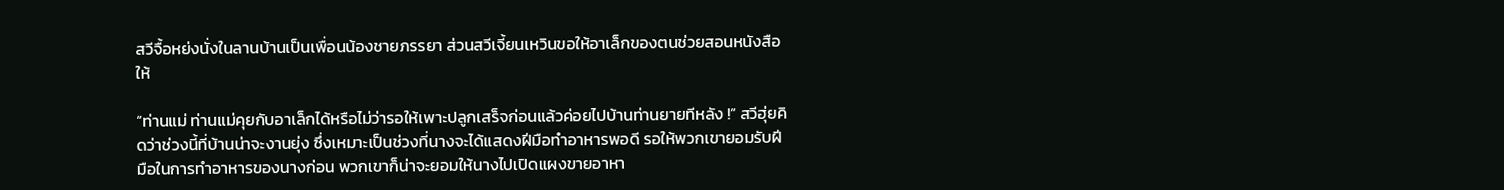สวีจื้อหย่งนั่งในลานบ้านเป็นเพื่อนน้องชายภรรยา ส่วนสวีเจี้ยนเหวินขอให้อาเล็กของตนช่วยสอนหนังสือให้

“ท่านแม่ ท่านแม่คุยกับอาเล็กได้หรือไม่ว่ารอให้เพาะปลูกเสร็จก่อนแล้วค่อยไปบ้านท่านยายทีหลัง !” สวีฮุ่ยคิดว่าช่วงนี้ที่บ้านน่าจะงานยุ่ง ซึ่งเหมาะเป็นช่วงที่นางจะได้แสดงฝีมือทำอาหารพอดี รอให้พวกเขายอมรับฝีมือในการทำอาหารของนางก่อน พวกเขาก็น่าจะยอมให้นางไปเปิดแผงขายอาหา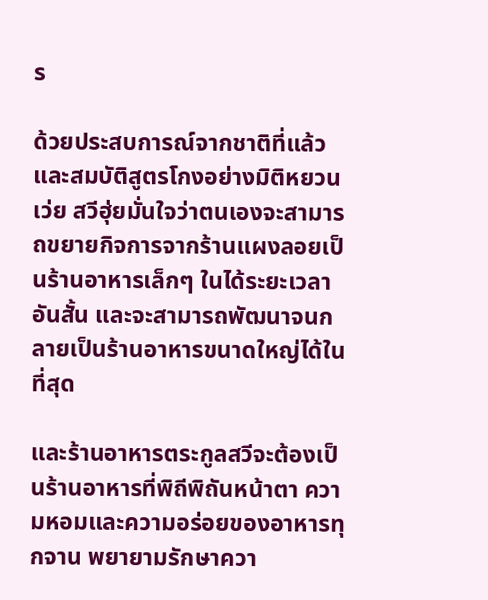ร

ด้วยประสบการณ์จากชาติที่แล้วและสมบัติสูตรโกงอย่างมิติหยวนเว่ย สวีฮุ่ยมั่นใจว่าตนเองจะสามารถขยายกิจการจากร้านแผงลอยเป็นร้านอาหารเล็กๆ ในได้ระยะเวลาอันสั้น และจะสามารถพัฒนาจนกลายเป็นร้านอาหารขนาดใหญ่ได้ในที่สุด

และร้านอาหารตระกูลสวีจะต้องเป็นร้านอาหารที่พิถีพิถันหน้าตา ความหอมและความอร่อยของอาหารทุกจาน พยายามรักษาควา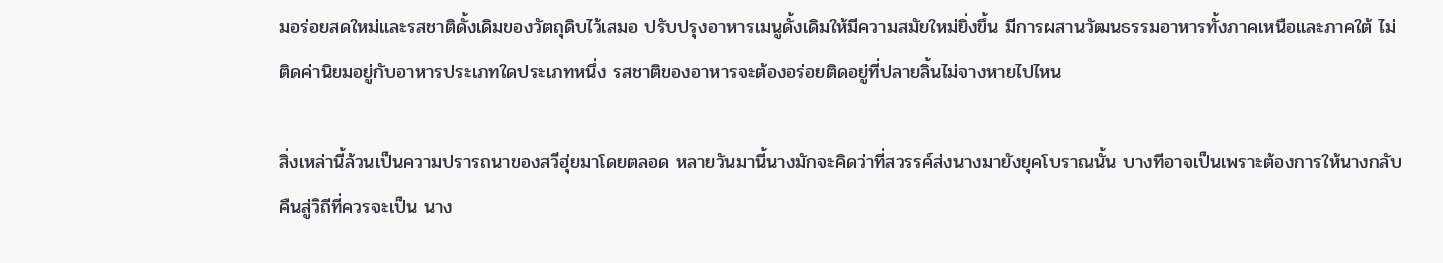มอร่อยสดใหม่และรสชาติดั้งเดิมของวัตถุดิบไว้เสมอ ปรับปรุงอาหารเมนูดั้งเดิมให้มีความสมัยใหม่ยิ่งขึ้น มีการผสานวัฒนธรรมอาหารทั้งภาคเหนือและภาคใต้ ไม่ติดค่านิยมอยู่กับอาหารประเภทใดประเภทหนึ่ง รสชาติของอาหารจะต้องอร่อยติดอยู่ที่ปลายลิ้นไม่จางหายไปไหน

สิ่งเหล่านี้ล้วนเป็นความปรารถนาของสวีฮุ่ยมาโดยตลอด หลายวันมานี้นางมักจะคิดว่าที่สวรรค์ส่งนางมายังยุคโบราณนั้น บางทีอาจเป็นเพราะต้องการให้นางกลับคืนสู่วิถีที่ควรจะเป็น นาง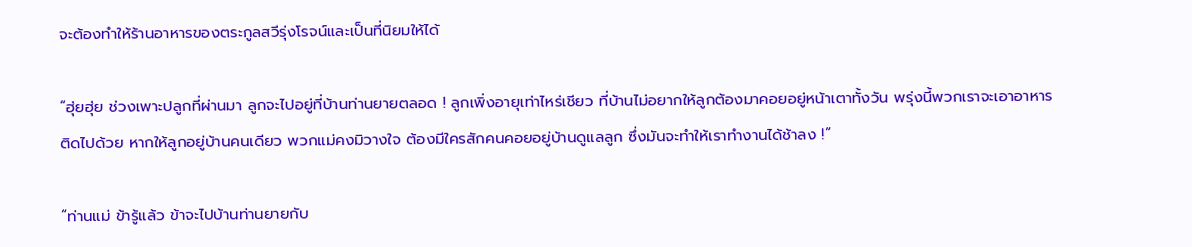จะต้องทำให้ร้านอาหารของตระกูลสวีรุ่งโรจน์และเป็นที่นิยมให้ได้

“ฮุ่ยฮุ่ย ช่วงเพาะปลูกที่ผ่านมา ลูกจะไปอยู่ที่บ้านท่านยายตลอด ! ลูกเพิ่งอายุเท่าไหร่เชียว ที่บ้านไม่อยากให้ลูกต้องมาคอยอยู่หน้าเตาทั้งวัน พรุ่งนี้พวกเราจะเอาอาหารติดไปด้วย หากให้ลูกอยู่บ้านคนเดียว พวกแม่คงมิวางใจ ต้องมีใครสักคนคอยอยู่บ้านดูแลลูก ซึ่งมันจะทำให้เราทำงานได้ช้าลง !”

“ท่านแม่ ข้ารู้แล้ว ข้าจะไปบ้านท่านยายกับ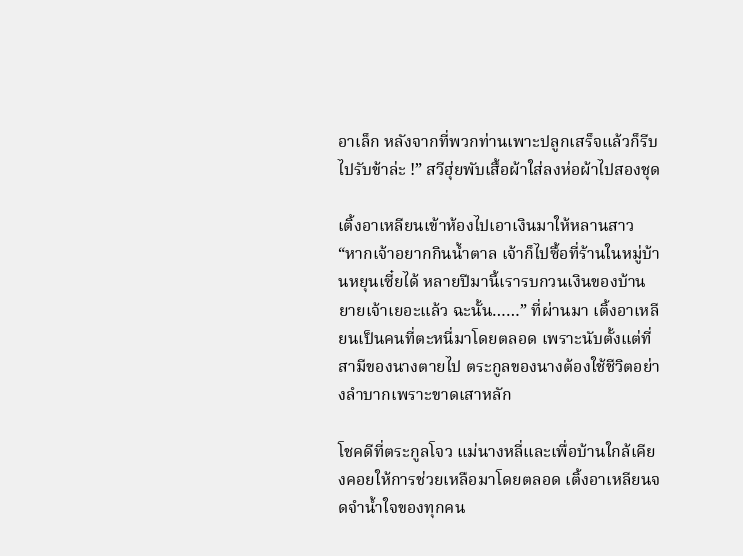อาเล็ก หลังจากที่พวกท่านเพาะปลูกเสร็จแล้วก็รีบไปรับข้าล่ะ !” สวีฮุ่ยพับเสื้อผ้าใส่ลงห่อผ้าไปสองชุด

เติ้งอาเหลียนเข้าห้องไปเอาเงินมาให้หลานสาว “หากเจ้าอยากกินน้ำตาล เจ้าก็ไปซื้อที่ร้านในหมู่บ้านหยุนเซี๋ยได้ หลายปีมานี้เรารบกวนเงินของบ้านยายเจ้าเยอะแล้ว ฉะนั้น……” ที่ผ่านมา เติ้งอาเหลียนเป็นคนที่ตะหนี่มาโดยตลอด เพราะนับตั้งแต่ที่สามีของนางตายไป ตระกูลของนางต้องใช้ชีวิตอย่างลำบากเพราะขาดเสาหลัก

โชคดีที่ตระกูลโจว แม่นางหลี่และเพื่อบ้านใกล้เคียงคอยให้การช่วยเหลือมาโดยตลอด เติ้งอาเหลียนจดจำน้ำใจของทุกคน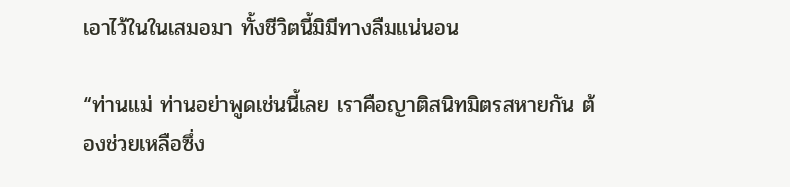เอาไว้ในในเสมอมา ทั้งชีวิตนี้มิมีทางลืมแน่นอน

“ท่านแม่ ท่านอย่าพูดเช่นนี้เลย เราคือญาติสนิทมิตรสหายกัน ต้องช่วยเหลือซึ่ง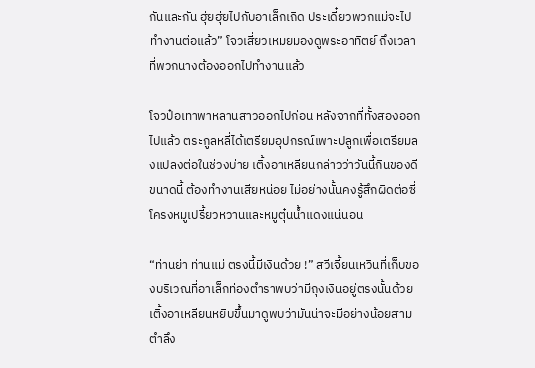กันและกัน ฮุ่ยฮุ่ยไปกับอาเล็กเถิด ประเดี๋ยวพวกแม่จะไปทำงานต่อแล้ว” โจวเสี่ยวเหมยมองดูพระอาทิตย์ ถึงเวลาที่พวกนางต้องออกไปทำงานแล้ว

โจวป๋อเทาพาหลานสาวออกไปก่อน หลังจากที่ทั้งสองออกไปแล้ว ตระกูลหลี่ได้เตรียมอุปกรณ์เพาะปลูกเพื่อเตรียมลงแปลงต่อในช่วงบ่าย เติ้งอาเหลียนกล่าวว่าวันนี้กินของดีขนาดนี้ ต้องทำงานเสียหน่อย ไม่อย่างนั้นคงรู้สึกผิดต่อซี่โครงหมูเปรี้ยวหวานและหมูตุ๋นน้ำแดงแน่นอน

“ท่านย่า ท่านแม่ ตรงนี้มีเงินด้วย !” สวีเจี้ยนเหวินที่เก็บของบริเวณที่อาเล็กท่องตำราพบว่ามีถุงเงินอยู่ตรงนั้นด้วย เติ้งอาเหลียนหยิบขึ้นมาดูพบว่ามันน่าจะมีอย่างน้อยสามตำลึง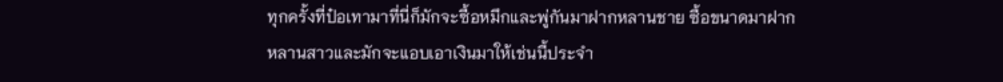ทุกครั้งที่ป๋อเทามาที่นี่ก็มักจะซื้อหมึกและพู่กันมาฝากหลานชาย ซื้อขนาดมาฝากหลานสาวและมักจะแอบเอาเงินมาให้เช่นนี้ประจำ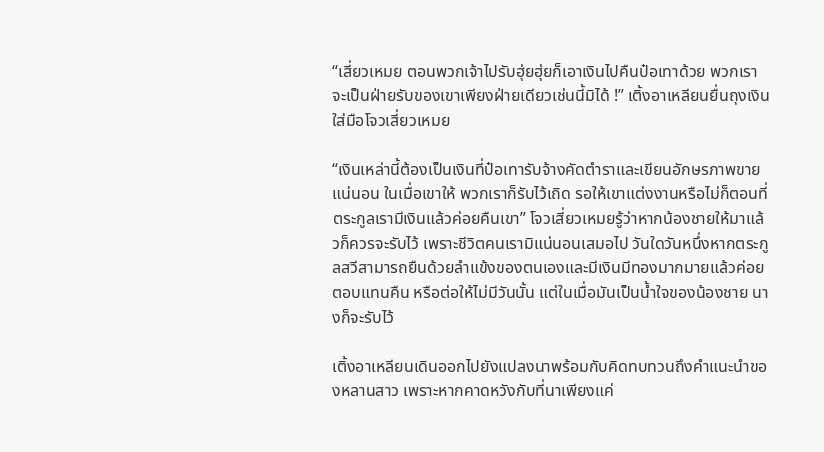“เสี่ยวเหมย ตอนพวกเจ้าไปรับฮุ่ยฮุ่ยก็เอาเงินไปคืนป๋อเทาด้วย พวกเราจะเป็นฝ่ายรับของเขาเพียงฝ่ายเดียวเช่นนี้มิได้ !” เติ้งอาเหลียนยื่นถุงเงินใส่มือโจวเสี่ยวเหมย

“เงินเหล่านี้ต้องเป็นเงินที่ป๋อเทารับจ้างคัดตำราและเขียนอักษรภาพขายแน่นอน ในเมื่อเขาให้ พวกเราก็รับไว้เถิด รอให้เขาแต่งงานหรือไม่ก็ตอนที่ตระกูลเรามีเงินแล้วค่อยคืนเขา” โจวเสี่ยวเหมยรู้ว่าหากน้องชายให้มาแล้วก็ควรจะรับไว้ เพราะชีวิตคนเรามิแน่นอนเสมอไป วันใดวันหนึ่งหากตระกูลสวีสามารถยืนด้วยลำแข้งของตนเองและมีเงินมีทองมากมายแล้วค่อยตอบแทนคืน หรือต่อให้ไม่มีวันนั้น แต่ในเมื่อมันเป็นน้ำใจของน้องชาย นางก็จะรับไว้

เติ้งอาเหลียนเดินออกไปยังแปลงนาพร้อมกับคิดทบทวนถึงคำแนะนำของหลานสาว เพราะหากคาดหวังกับที่นาเพียงแค่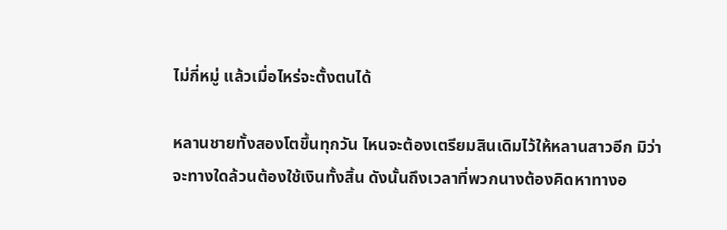ไม่กี่หมู่ แล้วเมื่อไหร่จะตั้งตนได้

หลานชายทั้งสองโตขึ้นทุกวัน ไหนจะต้องเตรียมสินเดิมไว้ให้หลานสาวอีก มิว่าจะทางใดล้วนต้องใช้เงินทั้งสิ้น ดังนั้นถึงเวลาที่พวกนางต้องคิดหาทางอ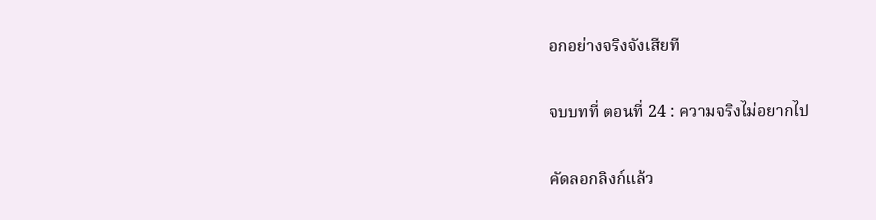อกอย่างจริงจังเสียที

จบบทที่ ตอนที่ 24 : ความจริงไม่อยากไป

คัดลอกลิงก์แล้ว